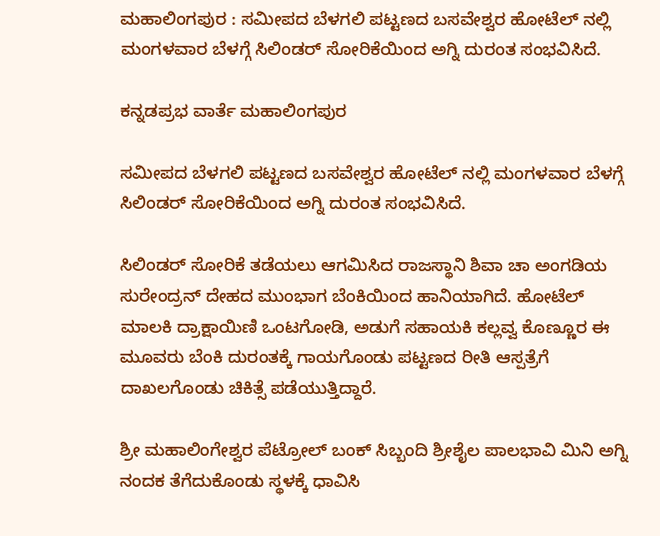ಮಹಾಲಿಂಗಪುರ : ಸಮೀಪದ ಬೆಳಗಲಿ ಪಟ್ಟಣದ ಬಸವೇಶ್ವರ ಹೋಟೆಲ್ ನಲ್ಲಿ ಮಂಗಳವಾರ ಬೆಳಗ್ಗೆ ಸಿಲಿಂಡರ್ ಸೋರಿಕೆಯಿಂದ ಅಗ್ನಿ ದುರಂತ ಸಂಭವಿಸಿದೆ.

ಕನ್ನಡಪ್ರಭ ವಾರ್ತೆ ಮಹಾಲಿಂಗಪುರ

ಸಮೀಪದ ಬೆಳಗಲಿ ಪಟ್ಟಣದ ಬಸವೇಶ್ವರ ಹೋಟೆಲ್ ನಲ್ಲಿ ಮಂಗಳವಾರ ಬೆಳಗ್ಗೆ ಸಿಲಿಂಡರ್ ಸೋರಿಕೆಯಿಂದ ಅಗ್ನಿ ದುರಂತ ಸಂಭವಿಸಿದೆ.

ಸಿಲಿಂಡರ್ ಸೋರಿಕೆ ತಡೆಯಲು ಆಗಮಿಸಿದ ರಾಜಸ್ಥಾನಿ ಶಿವಾ ಚಾ ಅಂಗಡಿಯ ಸುರೇಂದ್ರನ್‌ ದೇಹದ ಮುಂಭಾಗ ಬೆಂಕಿಯಿಂದ ಹಾನಿಯಾಗಿದೆ. ಹೋಟೆಲ್ ಮಾಲಕಿ ದ್ರಾಕ್ಷಾಯಿಣಿ ಒಂಟಗೋಡಿ, ಅಡುಗೆ ಸಹಾಯಕಿ ಕಲ್ಲವ್ವ ಕೊಣ್ಣೂರ ಈ ಮೂವರು ಬೆಂಕಿ ದುರಂತಕ್ಕೆ ಗಾಯಗೊಂಡು ಪಟ್ಟಣದ ರೀತಿ ಆಸ್ಪತ್ರೆಗೆ ದಾಖಲಗೊಂಡು ಚಿಕಿತ್ಸೆ ಪಡೆಯುತ್ತಿದ್ದಾರೆ.

ಶ್ರೀ ಮಹಾಲಿಂಗೇಶ್ವರ ಪೆಟ್ರೋಲ್ ಬಂಕ್ ಸಿಬ್ಬಂದಿ ಶ್ರೀಶೈಲ ಪಾಲಭಾವಿ ಮಿನಿ ಅಗ್ನಿ ನಂದಕ ತೆಗೆದುಕೊಂಡು ಸ್ಥಳಕ್ಕೆ ಧಾವಿಸಿ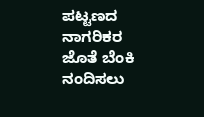ಪಟ್ಟಣದ ನಾಗರಿಕರ ಜೊತೆ ಬೆಂಕಿ ನಂದಿಸಲು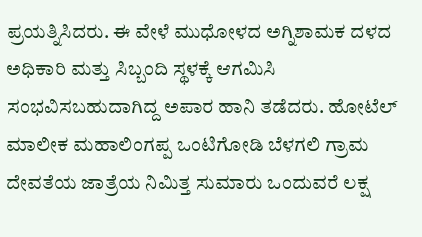ಪ್ರಯತ್ನಿಸಿದರು. ಈ ವೇಳೆ ಮುಧೋಳದ ಅಗ್ನಿಶಾಮಕ ದಳದ ಅಧಿಕಾರಿ ಮತ್ತು ಸಿಬ್ಬಂದಿ ಸ್ಥಳಕ್ಕೆ ಆಗಮಿಸಿ ಸಂಭವಿಸಬಹುದಾಗಿದ್ದ ಅಪಾರ ಹಾನಿ ತಡೆದರು. ಹೋಟೆಲ್ ಮಾಲೀಕ ಮಹಾಲಿಂಗಪ್ಪ ಒಂಟಿಗೋಡಿ ಬೆಳಗಲಿ ಗ್ರಾಮ ದೇವತೆಯ ಜಾತ್ರೆಯ ನಿಮಿತ್ತ ಸುಮಾರು ಒಂದುವರೆ ಲಕ್ಷ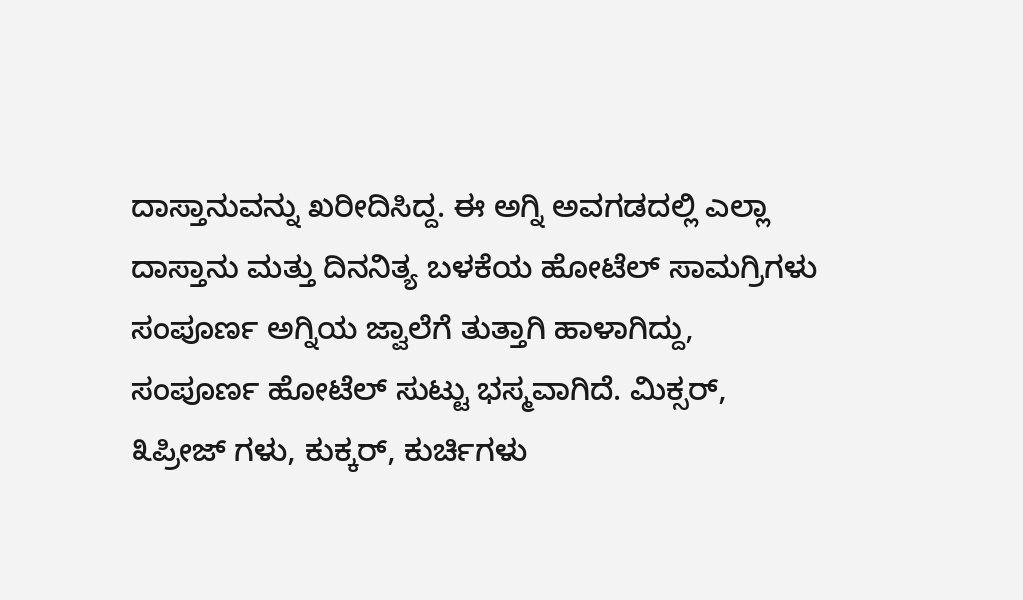ದಾಸ್ತಾನುವನ್ನು ಖರೀದಿಸಿದ್ದ. ಈ ಅಗ್ನಿ ಅವಗಡದಲ್ಲಿ ಎಲ್ಲಾ ದಾಸ್ತಾನು ಮತ್ತು ದಿನನಿತ್ಯ ಬಳಕೆಯ ಹೋಟೆಲ್ ಸಾಮಗ್ರಿಗಳು ಸಂಪೂರ್ಣ ಅಗ್ನಿಯ ಜ್ವಾಲೆಗೆ ತುತ್ತಾಗಿ ಹಾಳಾಗಿದ್ದು, ಸಂಪೂರ್ಣ ಹೋಟೆಲ್ ಸುಟ್ಟು ಭಸ್ಮವಾಗಿದೆ. ಮಿಕ್ಸರ್, ೩ಪ್ರೀಜ್ ಗಳು, ಕುಕ್ಕರ್, ಕುರ್ಚಿಗಳು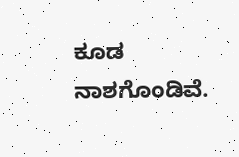ಕೂಡ ನಾಶಗೊಂಡಿವೆ.